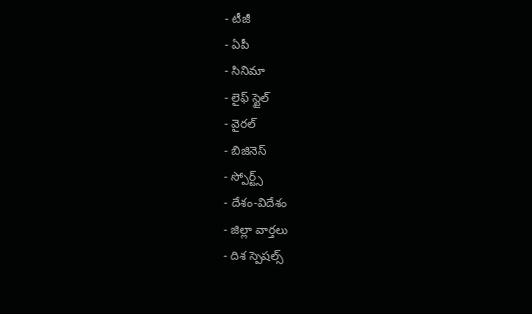- టీజీ
- ఏపీ
- సినిమా
- లైఫ్ స్టైల్
- వైరల్
- బిజినెస్
- స్పోర్ట్స్
- దేశం-విదేశం
- జిల్లా వార్తలు
- దిశ స్పెషల్స్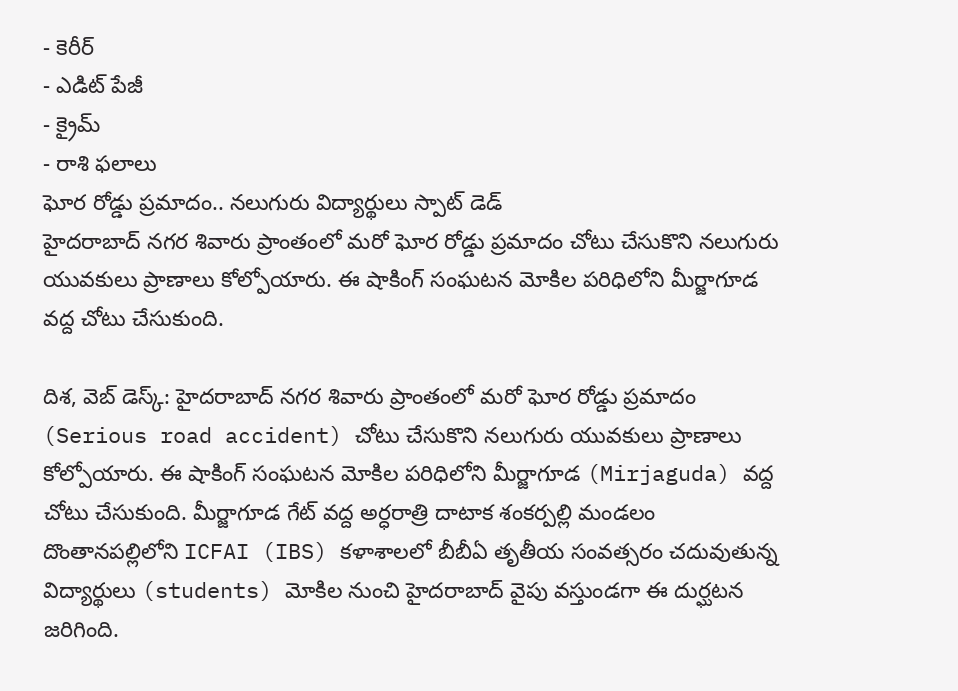- కెరీర్
- ఎడిట్ పేజీ
- క్రైమ్
- రాశి ఫలాలు
ఘోర రోడ్డు ప్రమాదం.. నలుగురు విద్యార్థులు స్పాట్ డెడ్
హైదరాబాద్ నగర శివారు ప్రాంతంలో మరో ఘోర రోడ్డు ప్రమాదం చోటు చేసుకొని నలుగురు యువకులు ప్రాణాలు కోల్పోయారు. ఈ షాకింగ్ సంఘటన మోకిల పరిధిలోని మీర్జాగూడ వద్ద చోటు చేసుకుంది.

దిశ, వెబ్ డెస్క్: హైదరాబాద్ నగర శివారు ప్రాంతంలో మరో ఘోర రోడ్డు ప్రమాదం (Serious road accident) చోటు చేసుకొని నలుగురు యువకులు ప్రాణాలు కోల్పోయారు. ఈ షాకింగ్ సంఘటన మోకిల పరిధిలోని మీర్జాగూడ (Mirjaguda) వద్ద చోటు చేసుకుంది. మీర్జాగూడ గేట్ వద్ద అర్ధరాత్రి దాటాక శంకర్పల్లి మండలం దొంతానపల్లిలోని ICFAI (IBS) కళాశాలలో బీబీఏ తృతీయ సంవత్సరం చదువుతున్న విద్యార్థులు (students) మోకిల నుంచి హైదరాబాద్ వైపు వస్తుండగా ఈ దుర్ఘటన జరిగింది.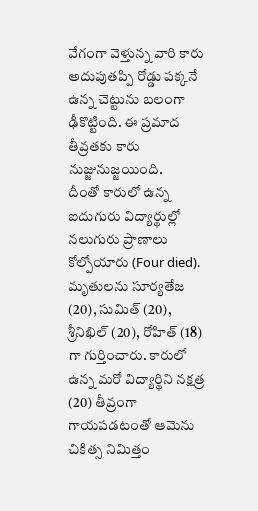వేగంగా వెళ్తున్న వారి కారు అదుపుతప్పి రోడ్డు పక్కనే ఉన్న చెట్టును బలంగా ఢీకొట్టింది. ఈ ప్రమాద తీవ్రతకు కారు నుజ్జునుజ్జయింది.
దీంతో కారులో ఉన్న ఐదుగురు విద్యార్థుల్లో నలుగురు ప్రాణాలు కోల్పోయారు (Four died). మృతులను సూర్యతేజ (20), సుమిత్ (20), శ్రీనిఖిల్ (20), రోహిత్ (18) గా గుర్తించారు. కారులో ఉన్న మరో విద్యార్థిని నక్షత్ర (20) తీవ్రంగా గాయపడటంతో ఆమెను చికిత్స నిమిత్తం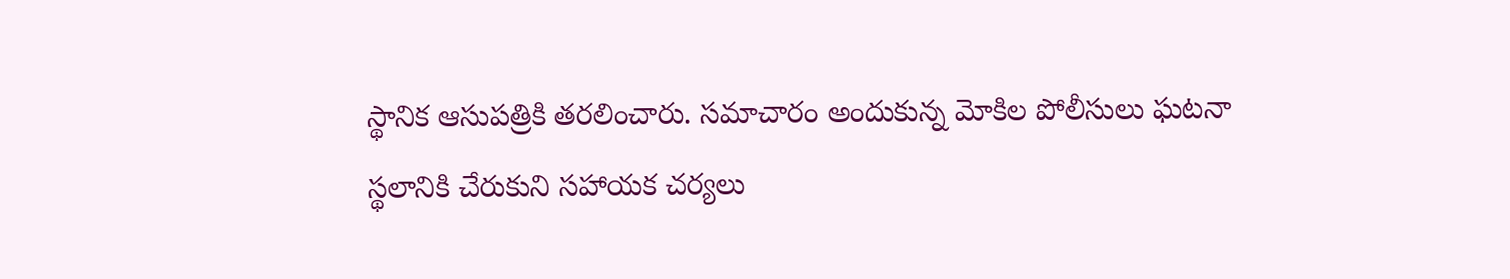స్థానిక ఆసుపత్రికి తరలించారు. సమాచారం అందుకున్న మోకిల పోలీసులు ఘటనా స్థలానికి చేరుకుని సహాయక చర్యలు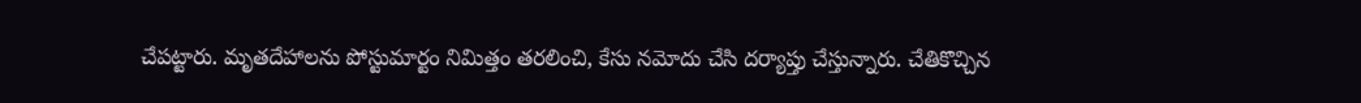చేపట్టారు. మృతదేహాలను పోస్టుమార్టం నిమిత్తం తరలించి, కేసు నమోదు చేసి దర్యాప్తు చేస్తున్నారు. చేతికొచ్చిన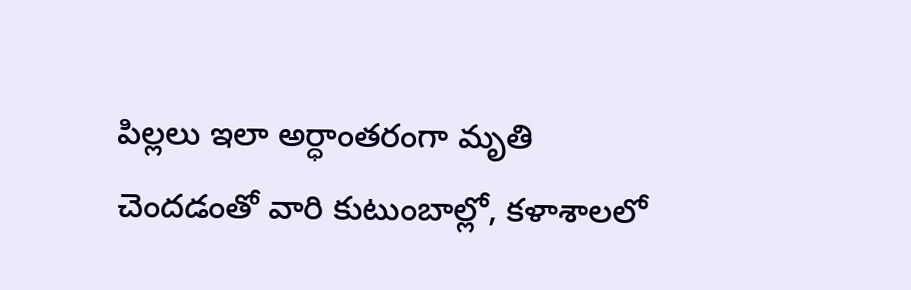పిల్లలు ఇలా అర్ధాంతరంగా మృతి చెందడంతో వారి కుటుంబాల్లో, కళాశాలలో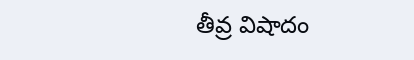తీవ్ర విషాదం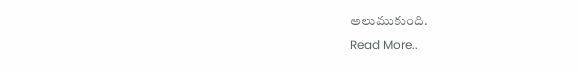అలుముకుంది.
Read More..